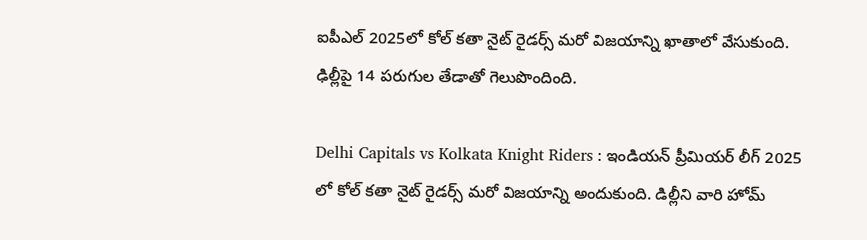ఐపీఎల్ 2025లో కోల్ కతా నైట్ రైడర్స్ మరో విజయాన్ని ఖాతాలో వేసుకుంది. ఢిల్లీపై 14 పరుగుల తేడాతో గెలుపొందింది.

Delhi Capitals vs Kolkata Knight Riders : ఇండియన్ ప్రీమియర్ లీగ్ 2025 లో కోల్ కతా నైట్ రైడర్స్ మరో విజయాన్ని అందుకుంది. డిల్లీని వారి హోమ్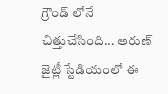గ్రౌండ్ లోనే చిత్తుచేసింది... అరుణ్ జైట్లీ స్టేడియంలో ఈ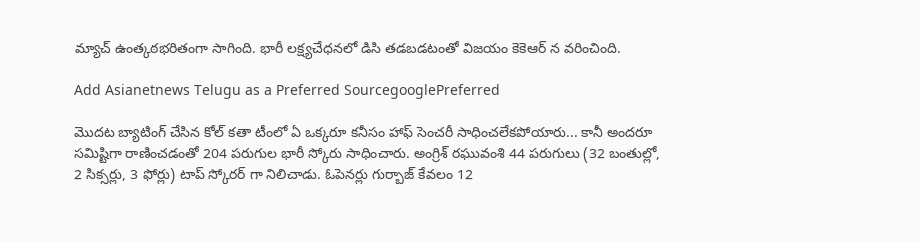మ్యాచ్ ఉంత్కఠభరితంగా సాగింది. భారీ లక్ష్యచేధనలో డిసి తడబడటంతో విజయం కెకెఆర్ న వరించింది.

Add Asianetnews Telugu as a Preferred SourcegooglePreferred

మొదట బ్యాటింగ్ చేసిన కోల్ కతా టీంలో ఏ ఒక్కరూ కనీసం హాఫ్ సెంచరీ సాధించలేకపోయారు... కానీ అందరూ సమిష్టిగా రాణించడంతో 204 పరుగుల భారీ స్కోరు సాధించారు. అంగ్రిశ్ రఘువంశి 44 పరుగులు (32 బంతుల్లో, 2 సిక్సర్లు, 3 ఫోర్లు) టాప్ స్కోరర్ గా నిలిచాడు. ఓపెనర్లు గుర్బాజ్ కేవలం 12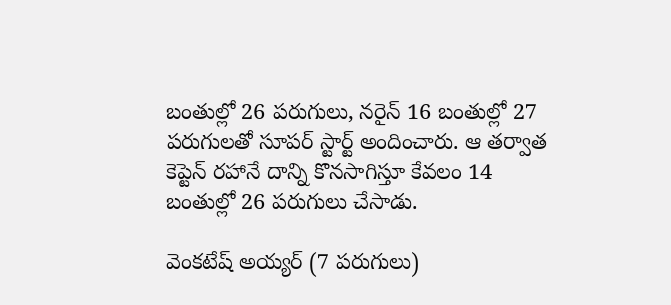బంతుల్లో 26 పరుగులు, నరైన్ 16 బంతుల్లో 27 పరుగులతో సూపర్ స్టార్ట్ అందించారు. ఆ తర్వాత కెప్టెన్ రహానే దాన్ని కొనసాగిస్తూ కేవలం 14 బంతుల్లో 26 పరుగులు చేసాడు.

వెంకటేష్ అయ్యర్ (7 పరుగులు)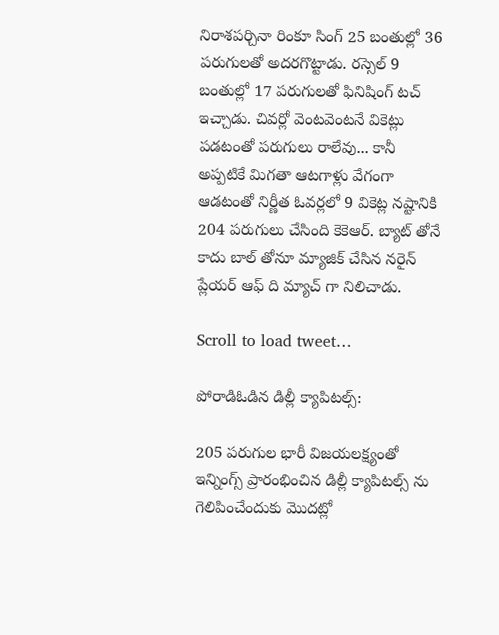నిరాశపర్చినా రింకూ సింగ్ 25 బంతుల్లో 36 పరుగులతో అదరగొట్టాడు. రస్సెల్ 9 బంతుల్లో 17 పరుగులతో ఫినిషింగ్ టచ్ ఇచ్చాడు. చివర్లో వెంటవెంటనే వికెట్లు పడటంతో పరుగులు రాలేవు... కానీ అప్పటికే మిగతా ఆటగాళ్లు వేగంగా ఆడటంతో నిర్ణీత ఓవర్లలో 9 వికెట్ల నష్టానికి 204 పరుగులు చేసింది కెకెఆర్. బ్యాట్ తోనే కాదు బాల్ తోనూ మ్యాజిక్ చేసిన నరైన్ ప్లేయర్ ఆఫ్ ది మ్యాచ్ గా నిలిచాడు.

Scroll to load tweet…

పోరాడిఓడిన డిల్లీ క్యాపిటల్స్:

205 పరుగుల భారీ విజయలక్ష్యంతో ఇన్నింగ్స్ ప్రారంభించిన డిల్లీ క్యాపిటల్స్ ను గెలిపించేందుకు మొదట్లో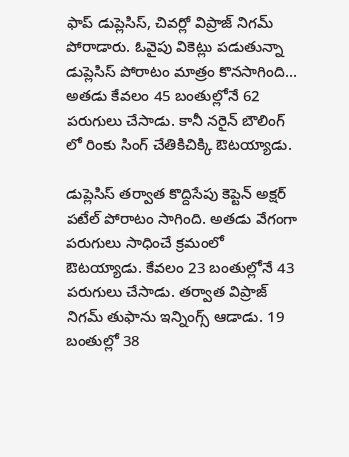ఫాప్ డుప్లెసిస్, చివర్లో విప్రాజ్ నిగమ్ పోరాడారు. ఓవైపు వికెట్లు పడుతున్నా డుప్లెసిస్ పోరాటం మాత్రం కొనసాగింది... అతడు కేవలం 45 బంతుల్లోనే 62 పరుగులు చేసాడు. కానీ నరైన్ బౌలింగ్ లో రింకు సింగ్ చేతికిచిక్కి ఔటయ్యాడు.

డుప్లెసిస్ తర్వాత కొద్దిసేపు కెప్టెన్ అక్షర్ పటేల్ పోరాటం సాగింది. అతడు వేగంగా పరుగులు సాధించే క్రమంలో ఔటయ్యాడు. కేవలం 23 బంతుల్లోనే 43 పరుగులు చేసాడు. తర్వాత విప్రాజ్ నిగమ్ తుఫాను ఇన్నింగ్స్ ఆడాడు. 19 బంతుల్లో 38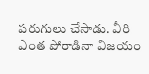పరుగులు చేసాడు. వీరి ఎంత పోరాడినా విజయం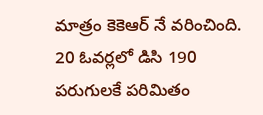మాత్రం కెకెఆర్ నే వరించింది. 20 ఓవర్లలో డిసి 190 పరుగులకే పరిమితం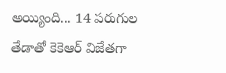అయ్యింది... 14 పరుగుల తేడాతో కెకెఆర్ విజేతగా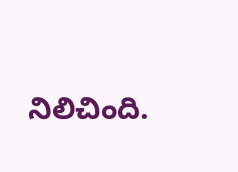నిలిచింది.